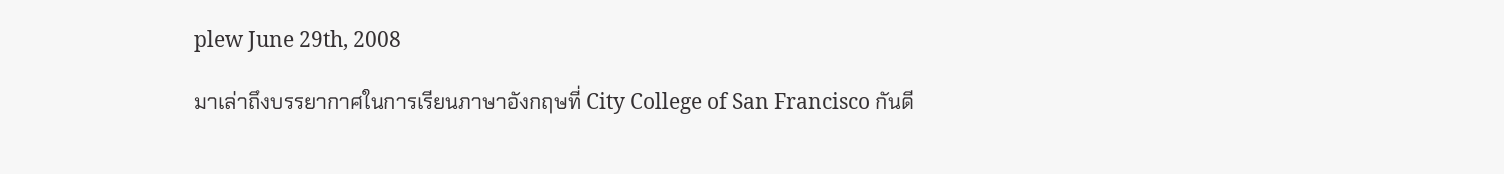plew June 29th, 2008

มาเล่าถึงบรรยากาศในการเรียนภาษาอังกฤษที่ City College of San Francisco กันดี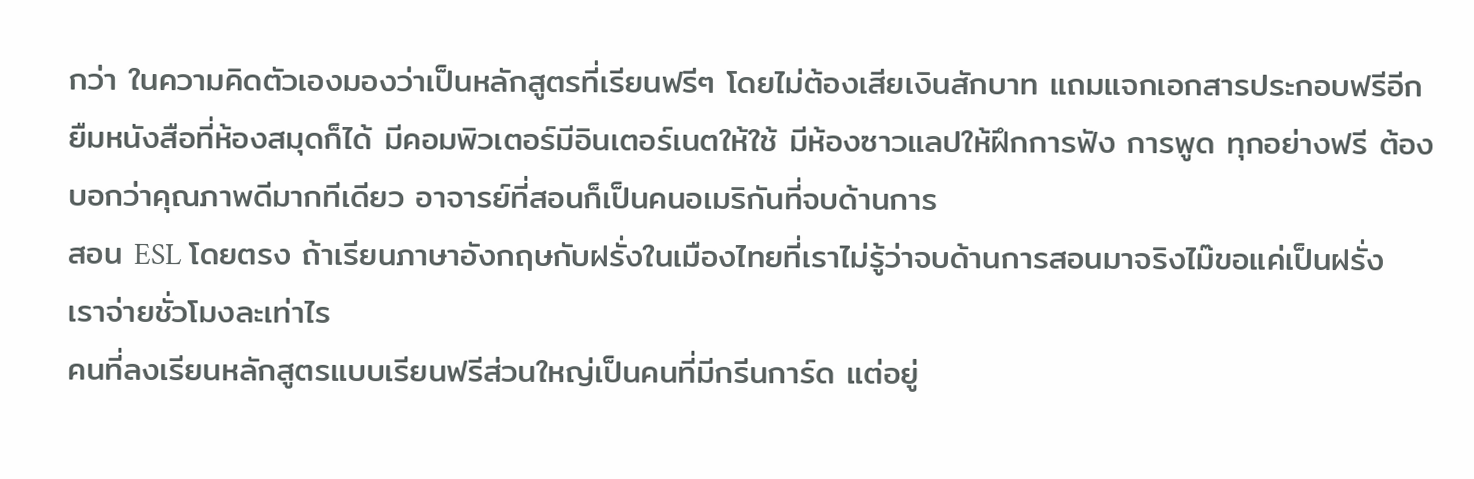กว่า ในความคิดตัวเองมองว่าเป็นหลักสูตรที่เรียนฟรีๆ โดยไม่ต้องเสียเงินสักบาท แถมแจกเอกสารประกอบฟรีอีก ยืมหนังสือที่ห้องสมุดก็ได้ มีคอมพิวเตอร์มีอินเตอร์เนตให้ใช้ มีห้องซาวแลปให้ฝึกการฟัง การพูด ทุกอย่างฟรี ต้องบอกว่าคุณภาพดีมากทีเดียว อาจารย์ที่สอนก็เป็นคนอเมริกันที่จบด้านการ
สอน ESL โดยตรง ถ้าเรียนภาษาอังกฤษกับฝรั่งในเมืองไทยที่เราไม่รู้ว่าจบด้านการสอนมาจริงไม๊ขอแค่เป็นฝรั่ง เราจ่ายชั่วโมงละเท่าไร
คนที่ลงเรียนหลักสูตรแบบเรียนฟรีส่วนใหญ่เป็นคนที่มีกรีนการ์ด แต่อยู่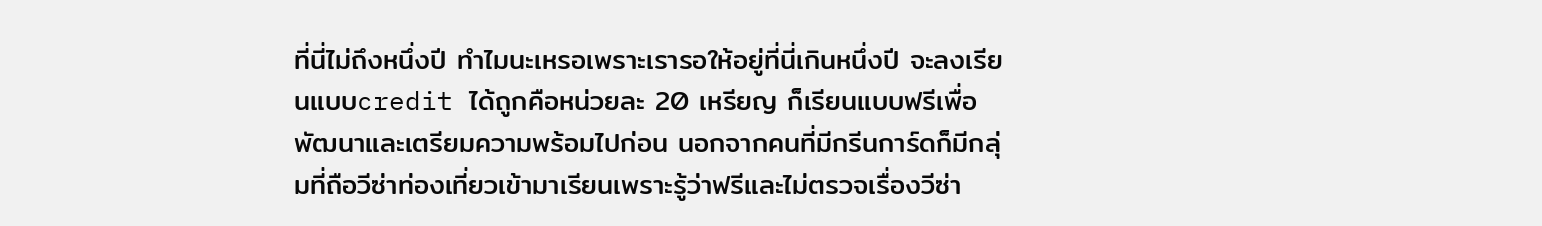ที่นี่ไม่ถึงหนึ่งปี ทำไมนะเหรอเพราะเรารอให้อยู่ที่นี่เกินหนึ่งปี จะลงเรียนแบบcredit ได้ถูกคือหน่วยละ 20 เหรียญ ก็เรียนแบบฟรีเพื่อพัฒนาและเตรียมความพร้อมไปก่อน นอกจากคนที่มีกรีนการ์ดก็มีกลุ่มที่ถือวีซ่าท่องเที่ยวเข้ามาเรียนเพราะรู้ว่าฟรีและไม่ตรวจเรื่องวีซ่า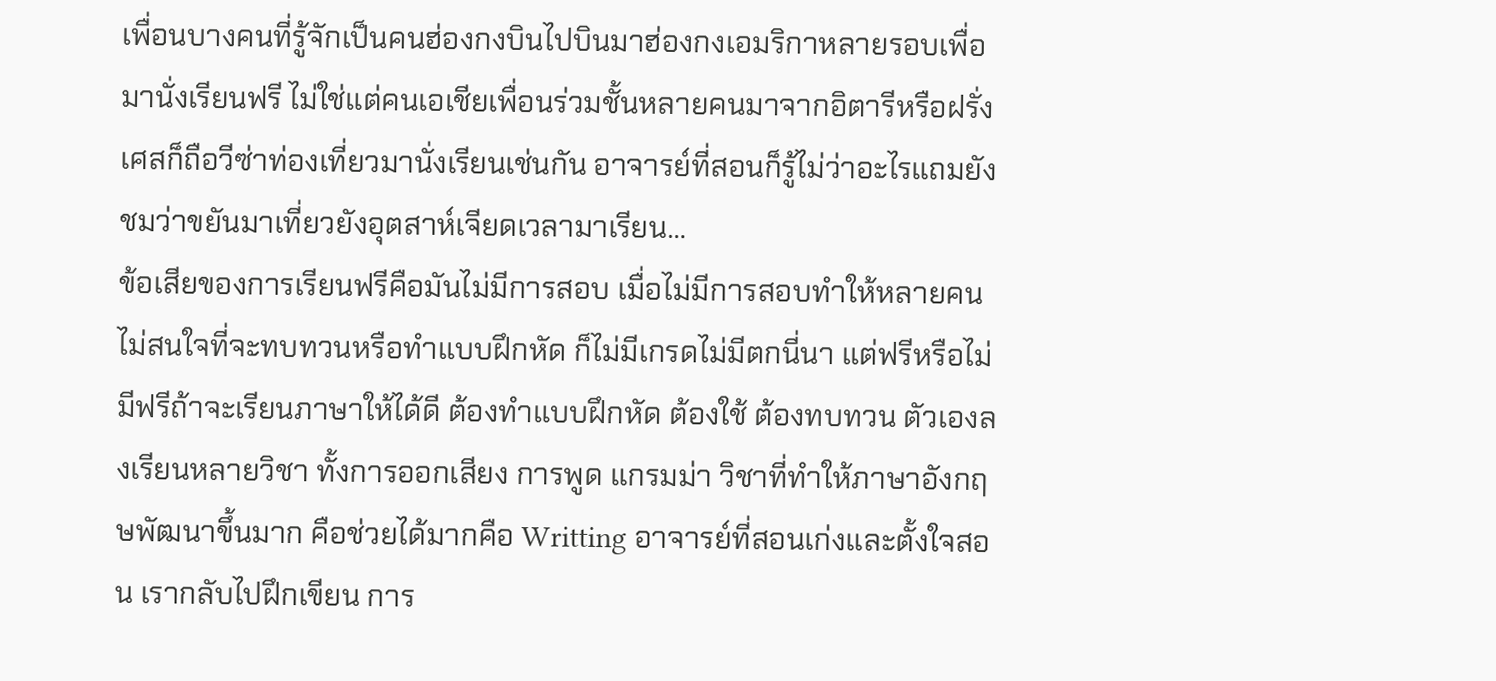เพื่อนบางคนที่รู้จักเป็นคนฮ่องกงบินไปบินมาฮ่องกงเอมริกาหลายรอบเพื่อมานั่งเรียนฟรี ไม่ใช่แต่คนเอเชียเพื่อนร่วมชั้นหลายคนมาจากอิตารีหรือฝรั่งเศสก็ถือวีซ่าท่องเที่ยวมานั่งเรียนเช่นกัน อาจารย์ที่สอนก็รู้ไม่ว่าอะไรแถมยังชมว่าขยันมาเที่ยวยังอุตสาห์เจียดเวลามาเรียน…
ข้อเสียของการเรียนฟรีคือมันไม่มีการสอบ เมื่อไม่มีการสอบทำให้หลายคนไม่สนใจที่จะทบทวนหรือทำแบบฝึกหัด ก็ไม่มีเกรดไม่มีตกนี่นา แต่ฟรีหรือไม่มีฟรีถ้าจะเรียนภาษาให้ได้ดี ต้องทำแบบฝึกหัด ต้องใช้ ต้องทบทวน ตัวเองลงเรียนหลายวิชา ทั้งการออกเสียง การพูด แกรมม่า วิชาที่ทำให้ภาษาอังกฤษพัฒนาขึ้นมาก คือช่วยได้มากคือ Writting อาจารย์ที่สอนเก่งและตั้งใจสอน เรากลับไปฝึกเขียน การ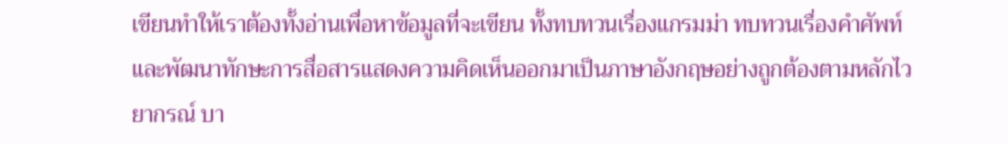เขียนทำให้เราต้องทั้งอ่านเพื่อหาข้อมูลที่จะเขียน ทั้งทบทวนเรื่องแกรมม่า ทบทวนเรื่องคำศัพท์ และพัฒนาทักษะการสื่อสารแสดงความคิดเห็นออกมาเป็นภาษาอังกฤษอย่างถูกต้องตามหลักไวยากรณ์ บา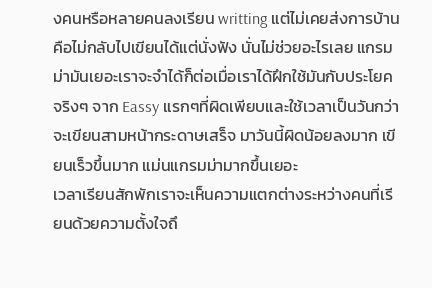งคนหรือหลายคนลงเรียน writting แต่ไม่เคยส่งการบ้านคือไม่กลับไปเขียนได้แต่นั่งฟัง นั่นไม่ช่วยอะไรเลย แกรมม่ามันเยอะเราจะจำได้ก็ต่อเมื่อเราได้ฝึกใช้มันกับประโยคจริงๆ จาก Eassy แรกๆที่ผิดเพียบและใช้เวลาเป็นวันกว่าจะเขียนสามหน้ากระดาษเสร็จ มาวันนี้ผิดน้อยลงมาก เขียนเร็วขึ้นมาก แม่นแกรมม่ามากขึ้นเยอะ
เวลาเรียนสักพักเราจะเห็นความแตกต่างระหว่างคนที่เรียนด้วยความตั้งใจถึ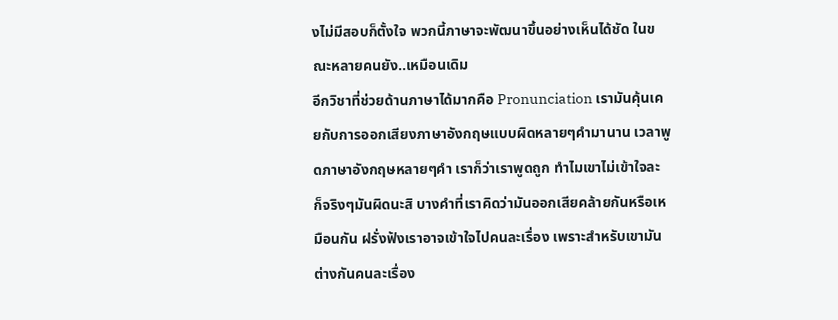งไม่มีสอบก็ตั้งใจ พวกนี้ภาษาจะพัฒนาขึ้นอย่างเห็นได้ชัด ในขณะหลายคนยัง..เหมือนเดิม
อีกวิชาที่ช่วยด้านภาษาได้มากคือ Pronunciation เรามันคุ้นเคยกับการออกเสียงภาษาอังกฤษแบบผิดหลายๆคำมานาน เวลาพูดภาษาอังกฤษหลายๆคำ เราก็ว่าเราพูดถูก ทำไมเขาไม่เข้าใจละ
ก็จริงๆมันผิดนะสิ บางคำที่เราคิดว่ามันออกเสียคล้ายกันหรือเหมือนกัน ฝรั่งฟังเราอาจเข้าใจไปคนละเรื่อง เพราะสำหรับเขามันต่างกันคนละเรื่อง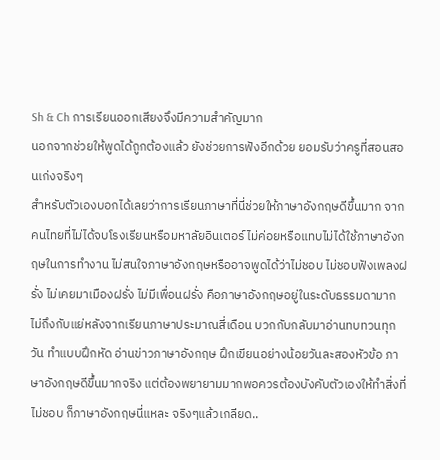Sh & Ch การเรียนออกเสียงจึงมีความสำคัญมาก
นอกจากช่วยให้พูดได้ถูกต้องแล้ว ยังช่วยการฟังอีกด้วย ยอมรับว่าครูที่สอนสอนเก่งจริงๆ
สำหรับตัวเองบอกได้เลยว่าการเรียนภาษาที่นี่ช่วยให้ภาษาอังกฤษดีขึ้นมาก จากคนไทยที่ไม่ได้จบโรงเรียนหรือมหาลัยอินเตอร์ ไม่ค่อยหรือแทบไม่ได้ใช้ภาษาอังกฤษในการทำงาน ไม่สนใจภาษาอังกฤษหรืออาจพูดได้ว่าไม่ชอบ ไม่ชอบฟังเพลงฝรั่ง ไม่เคยมาเมืองฝรั่ง ไม่มีเพื่อนฝรั่ง คือภาษาอังกฤษอยู่ในระดับธรรมดามาก ไม่ถึงกับแย่หลังจากเรียนภาษาประมาณสี่เดือน บวกกับกลับมาอ่านทบทวนทุกวัน ทำแบบฝึกหัด อ่านข่าวภาษาอังกฤษ ฝึกเขียนอย่างน้อยวันละสองหัวข้อ ภาษาอังกฤษดีขึ้นมากจริง แต่ต้องพยายามมากพอควรต้องบังคับตัวเองให้ทำสิ่งที่ไม่ชอบ ก็ภาษาอังกฤษนี่แหละ จริงๆแล้วเกลียด..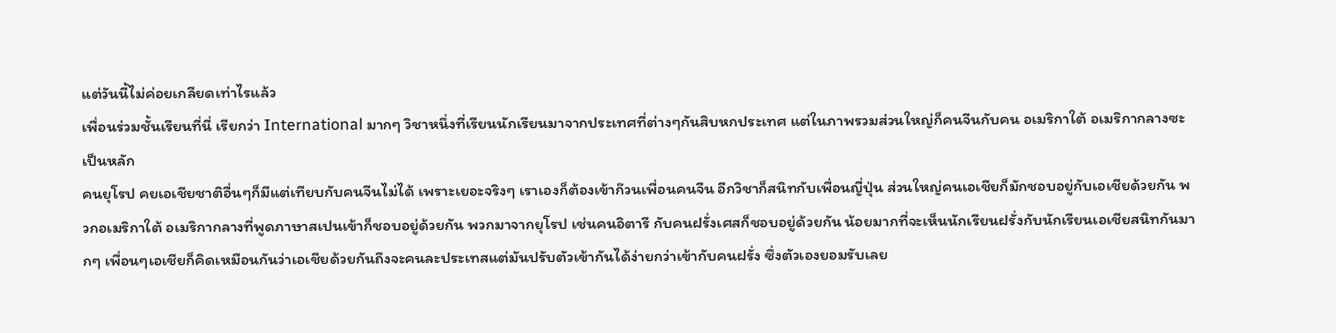แต่วันนี้ไม่ค่อยเกลียดเท่าไรแล้ว
เพื่อนร่วมชั้นเรียนที่นี่ เรียกว่า International มากๆ วิชาหนึ่งที่เรียนนักเรียนมาจากประเทศที่ต่างๆกันสิบหกประเทศ แต่ในภาพรวมส่วนใหญ่ก็คนจีนกับคน อเมริกาใต้ อเมริกากลางซะเป็นหลัก
คนยุโรป คยเอเชียชาติอื่นๆก็มีแต่เทียบกับคนจีนไม่ได้ เพราะเยอะจริงๆ เราเองก็ต้องเข้าก๊วนเพื่อนคนจีน อีกวิชาก็สนิทกับเพื่อนญี่ปุ่น ส่วนใหญ่คนเอเชียก็มักชอบอยู่กับเอเชียด้วยกัน พวกอเมริกาใต้ อเมริกากลางที่พูดภาษาสเปนเข้าก็ชอบอยู่ด้วยกัน พวกมาจากยุโรป เช่นคนอิตารี กับคนฝรั่งเศสก็ชอบอยู่ด้วยกัน น้อยมากที่จะเห็นนักเรียนฝรั่งกับนักเรียนเอเชียสนิทกันมากๆ เพื่อนๆเอเชียก็คิดเหมือนกันว่าเอเชียด้วยกันถึงจะคนละประเทสแต่มันปรับตัวเข้ากันได้ง่ายกว่าเข้ากับคนฝรั่ง ซึ่งตัวเองยอมรับเลย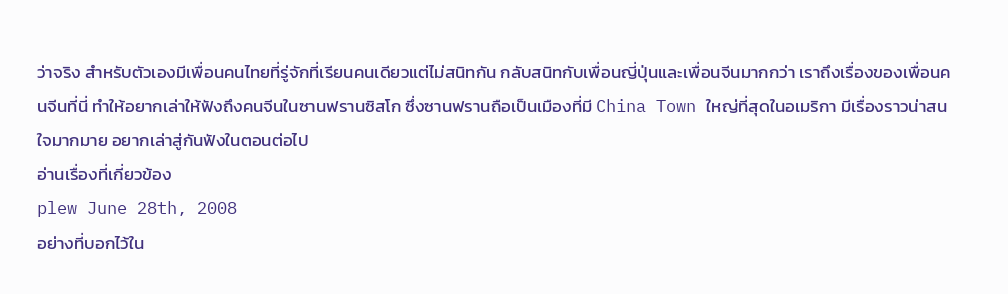ว่าจริง สำหรับตัวเองมีเพื่อนคนไทยที่รู่จักที่เรียนคนเดียวแต่ไม่สนิทกัน กลับสนิทกับเพื่อนญี่ปุ่นและเพื่อนจีนมากกว่า เราถึงเรื่องของเพื่อนคนจีนที่นี่ ทำให้อยากเล่าให้ฟังถึงคนจีนในซานฟรานซิสโก ซึ่งซานฟรานถือเป็นเมืองที่มี China Town ใหญ่ที่สุดในอเมริกา มีเรื่องราวน่าสนใจมากมาย อยากเล่าสู่กันฟังในตอนต่อไป
อ่านเรื่องที่เกี่ยวข้อง
plew June 28th, 2008
อย่างที่บอกไว้ใน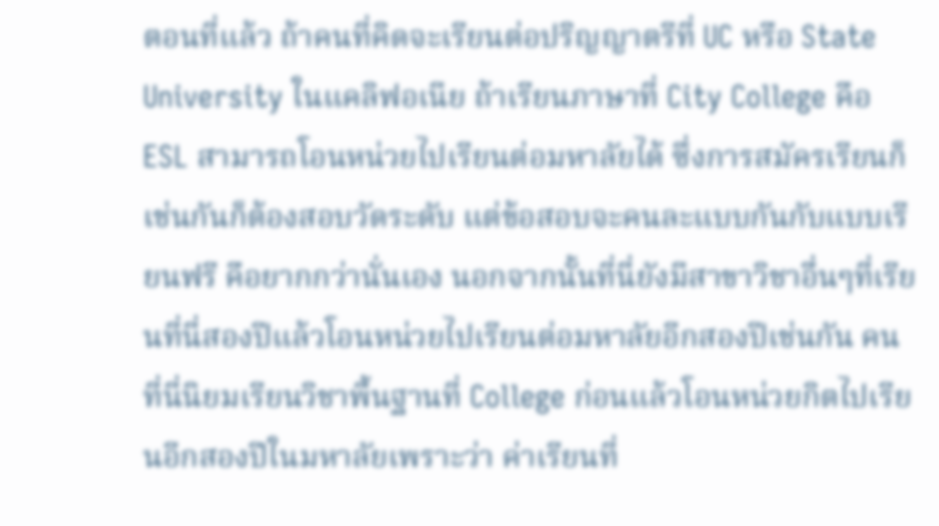ตอนที่แล้ว ถ้าคนที่คิดจะเรียนต่อปริญญาตรีที่ UC หรือ State University ในแคลิฟอเนีย ถ้าเรียนภาษาที่ City College คือ ESL สามารถโอนหน่วยไปเรียนต่อมหาลัยได้ ซึ่งการสมัครเรียนก็เช่นกันก็ต้องสอบวัดระดับ แต่ข้อสอบจะคนละแบบกันกับแบบเรียนฟรี คือยากกว่านั่นเอง นอกจากนั้นที่นี่ยังมีสาขาวิชาอื่นๆที่เรียนที่นี่สองปีแล้วโอนหน่วยไปเรียนต่อมหาลัยอีกสองปีเช่นกัน คนที่นี่นิยมเรียนวิชาพื้นฐานที่ College ก่อนแล้วโอนหน่วยกิตไปเรียนอีกสองปีในมหาลัยเพราะว่า ค่าเรียนที่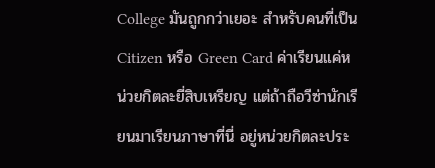College มันถูกกว่าเยอะ สำหรับคนที่เป็น Citizen หรือ Green Card ค่าเรียนแค่หน่วยกิตละยี่สิบเหรียญ แต่ถ้าถือวีซ่านักเรียนมาเรียนภาษาที่นี่ อยู่หน่วยกิตละประ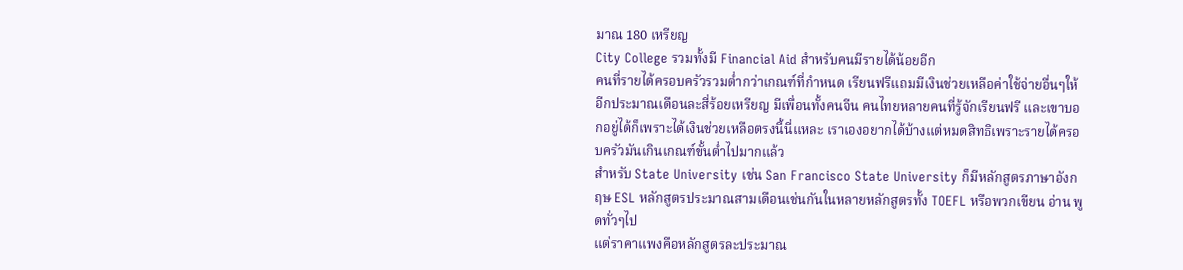มาณ 180 เหรียญ
City College รวมทั้งมี Financial Aid สำหรับคนมีรายได้น้อยอีก
คนที่รายได้ครอบครัวรวมต่ำกว่าเกณฑ์ที่กำหนด เรียนฟรีแถมมีเงินช่วยเหลือค่าใช้จ่ายอื่นๆให้อีกประมาณเดือนละสี่ร้อยเหรียญ มีเพื่อนทั้งคนจีน คนไทยหลายคนที่รู้จักเรียนฟรี และเขาบอกอยู่ได้ก็เพราะได้เงินช่วยเหลือตรงนี้นี่แหละ เราเองอยากได้บ้างแต่หมดสิทธิเพราะรายได้ครอบครัวมันเกินเกณฑ์ขั้นต่ำไปมากแล้ว
สำหรับ State University เช่น San Francisco State University ก็มีหลักสูตรภาษาอังกฤษ ESL หลักสูตรประมาณสามเดือนเช่นกันในหลายหลักสูตรทั้ง TOEFL หรือพวกเขียน อ่าน พูดทั่วๆไป
แต่ราคาแพงคือหลักสูตรละประมาณ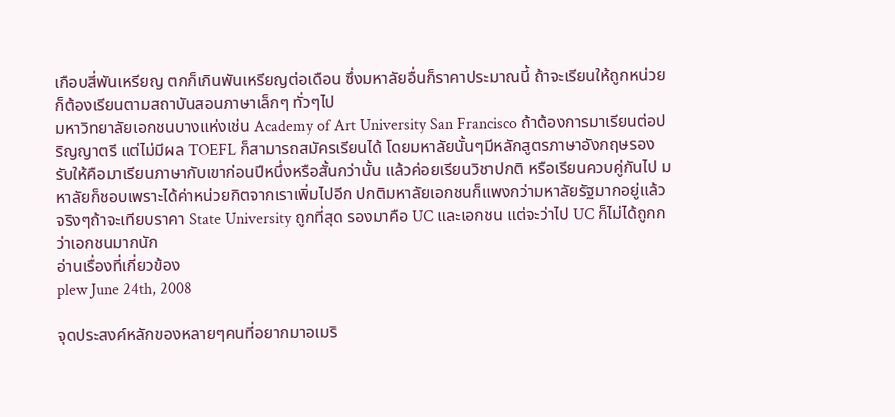เกือบสี่พันเหรียญ ตกก็เกินพันเหรียญต่อเดือน ซึ่งมหาลัยอื่นก็ราคาประมาณนี้ ถ้าจะเรียนให้ถูกหน่วยก็ต้องเรียนตามสถาบันสอนภาษาเล็กๆ ทั่วๆไป
มหาวิทยาลัยเอกชนบางแห่งเช่น Academy of Art University San Francisco ถ้าต้องการมาเรียนต่อปริญญาตรี แต่ไม่มีผล TOEFL ก็สามารถสมัครเรียนได้ โดยมหาลัยนั้นๆมีหลักสูตรภาษาอังกฤษรองรับให้คือมาเรียนภาษากับเขาก่อนปีหนึ่งหรือสั้นกว่านั้น แล้วค่อยเรียนวิชาปกติ หรือเรียนควบคู่กันไป มหาลัยก็ชอบเพราะได้ค่าหน่วยกิตจากเราเพิ่มไปอีก ปกติมหาลัยเอกชนก็แพงกว่ามหาลัยรัฐมากอยู่แล้ว จริงๆถ้าจะเทียบราคา State University ถูกที่สุด รองมาคือ UC และเอกชน แต่จะว่าไป UC ก็ไม่ได้ถูกกว่าเอกชนมากนัก
อ่านเรื่องที่เกี่ยวข้อง
plew June 24th, 2008

จุดประสงค์หลักของหลายๆคนที่อยากมาอเมริ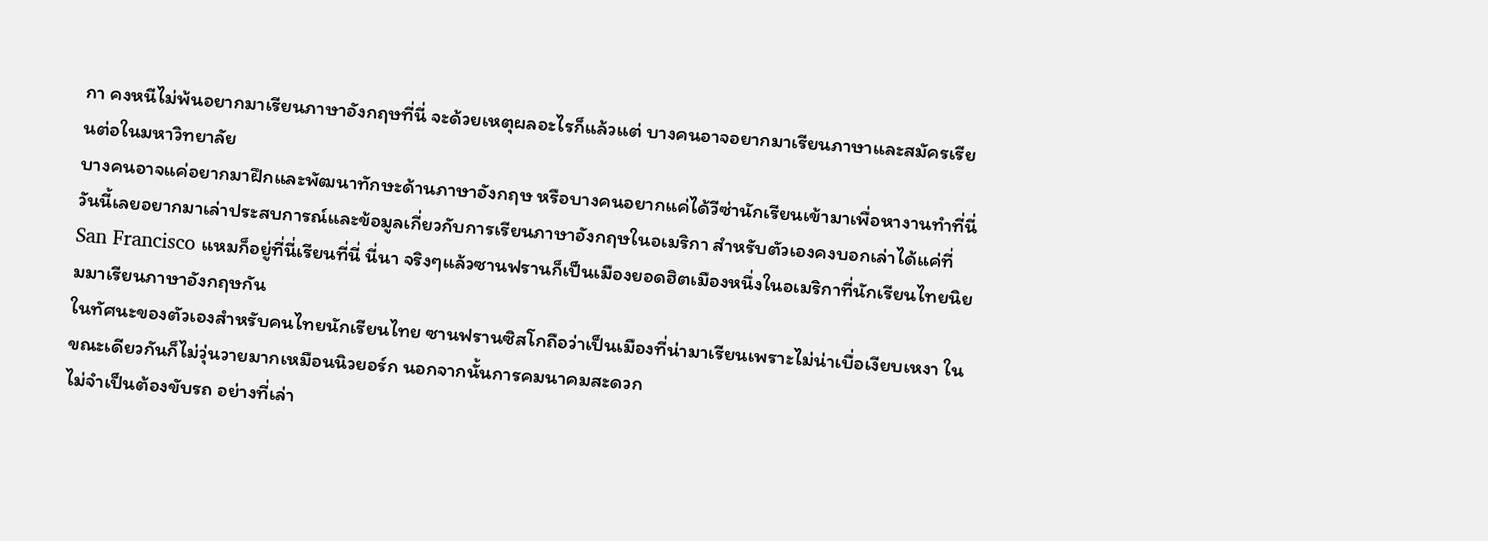กา คงหนีไม่พ้นอยากมาเรียนภาษาอังกฤษที่นี่ จะด้วยเหตุผลอะไรก็แล้วแต่ บางคนอาจอยากมาเรียนภาษาและสมัครเรียนต่อในมหาวิทยาลัย
บางคนอาจแค่อยากมาฝึกและพัฒนาทักษะด้านภาษาอังกฤษ หรือบางคนอยากแค่ได้วีซ่านักเรียนเข้ามาเพื่อหางานทำที่นี่ วันนี้เลยอยากมาเล่าประสบการณ์และข้อมูลเกี่ยวกับการเรียนภาษาอังกฤษในอเมริกา สำหรับตัวเองคงบอกเล่าได้แค่ที่ San Francisco แหมก็อยู่ที่นี่เรียนที่นี่ นี่นา จริงๆแล้วซานฟรานก็เป็นเมืองยอดฮิตเมืองหนึ่งในอเมริกาที่นักเรียนไทยนิยมมาเรียนภาษาอังกฤษกัน
ในทัศนะของตัวเองสำหรับคนไทยนักเรียนไทย ซานฟรานซิสโกถือว่าเป็นเมืองที่น่ามาเรียนเพราะไม่น่าเบื่อเงียบเหงา ในขณะเดียวกันก็ไม่วุ่นวายมากเหมือนนิวยอร์ก นอกจากนั้นการคมนาคมสะดวก
ไม่จำเป็นต้องขับรถ อย่างที่เล่า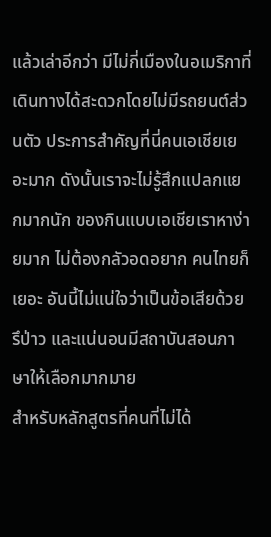แล้วเล่าอีกว่า มีไม่กี่เมืองในอเมริกาที่เดินทางได้สะดวกโดยไม่มีรถยนต์ส่วนตัว ประการสำคัญที่นี่คนเอเชียเยอะมาก ดังนั้นเราจะไม่รู้สึกแปลกแยกมากนัก ของกินแบบเอเชียเราหาง่ายมาก ไม่ต้องกลัวอดอยาก คนไทยก็เยอะ อันนี้ไม่แน่ใจว่าเป็นข้อเสียด้วยรึป่าว และแน่นอนมีสถาบันสอนภาษาให้เลือกมากมาย
สำหรับหลักสูตรที่คนที่ไม่ได้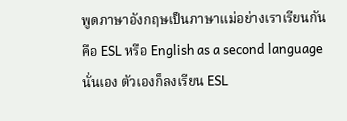พูดภาษาอังกฤษเป็นภาษาแม่อย่างเราเรียนกันคือ ESL หรือ English as a second language นั่นเอง ตัวเองก็ลงเรียน ESL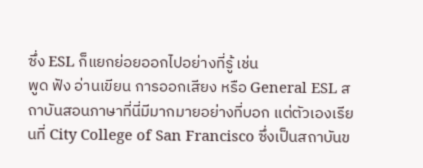ซึ่ง ESL ก็แยกย่อยออกไปอย่างที่รู้ เช่น
พูด ฟัง อ่านเขียน การออกเสียง หรือ General ESL สถาบันสอนภาษาที่นี่มีมากมายอย่างที่บอก แต่ตัวเองเรียนที่ City College of San Francisco ซึ่งเป็นสถาบันข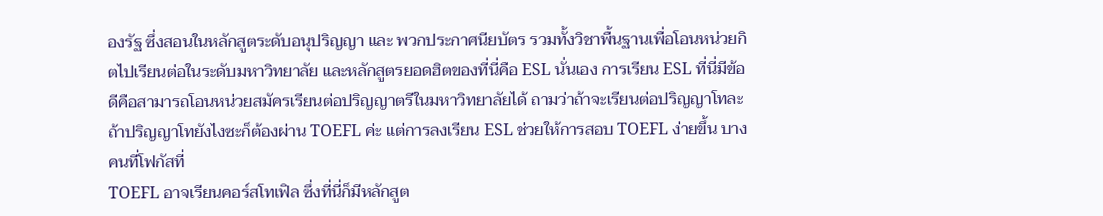องรัฐ ซึ่งสอนในหลักสูตระดับอนุปริญญา และ พวกประกาศนียบัตร รวมทั้งวิชาพื้นฐานเพื่อโอนหน่วยกิตไปเรียนต่อในระดับมหาวิทยาลัย และหลักสูตรยอดฮิตของที่นี่คือ ESL นั่นเอง การเรียน ESL ที่นี่มีข้อดีคือสามารถโอนหน่วยสมัครเรียนต่อปริญญาตรีในมหาวิทยาลัยได้ ถามว่าถ้าจะเรียนต่อปริญญาโทละ ถ้าปริญญาโทยังไงซะก็ต้องผ่าน TOEFL ค่ะ แต่การลงเรียน ESL ช่วยให้การสอบ TOEFL ง่ายขึ้น บางคนที่โฟกัสที่
TOEFL อาจเรียนคอร์สโทเฟิล ซึ่งที่นี่ก็มีหลักสูต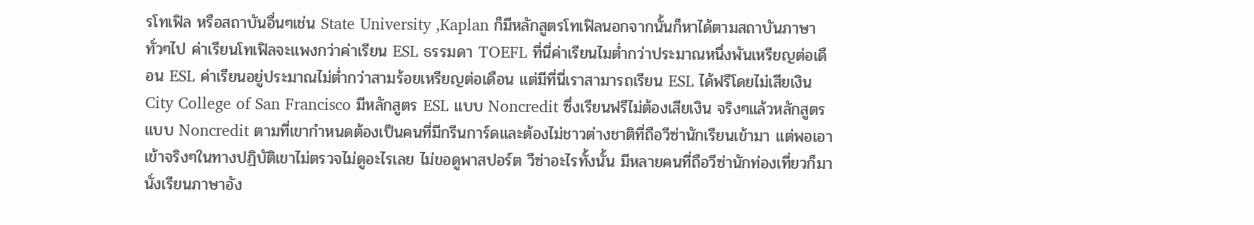รโทเฟิล หรือสถาบันอื่นๆเช่น State University ,Kaplan ก็มีหลักสูตรโทเฟิลนอกจากนั้นก็หาได้ตามสถาบันภาษาทั่วๆไป ค่าเรียนโทเฟิลจะแพงกว่าค่าเรียน ESL ธรรมดา TOEFL ที่นี่ค่าเรียนไมต่ำกว่าประมาณหนึ่งพันเหรียญต่อเดือน ESL ค่าเรียนอยู่ประมาณไม่ต่ำกว่าสามร้อยเหรียญต่อเดือน แต่มีที่นี่เราสามารถเรียน ESL ได้ฟรีโดยไม่เสียเงิน
City College of San Francisco มีหลักสูตร ESL แบบ Noncredit ซึ่งเรียนฟรีไม่ต้องเสียเงิน จริงๆแล้วหลักสูตรแบบ Noncredit ตามที่เขากำหนดต้องเป็นคนที่มีกรีนการ์ดและต้องไม่ชาวต่างชาติที่ถือวีซ่านักเรียนเข้ามา แต่พอเอาเข้าจริงๆในทางปฏิบัติเขาไม่ตรวจไม่ดูอะไรเลย ไม่ขอดูพาสปอร์ต วีซ่าอะไรทั้งนั้น มีหลายคนที่ถือวีซ่านักท่องเที่ยวก็มานั่งเรียนภาษาอัง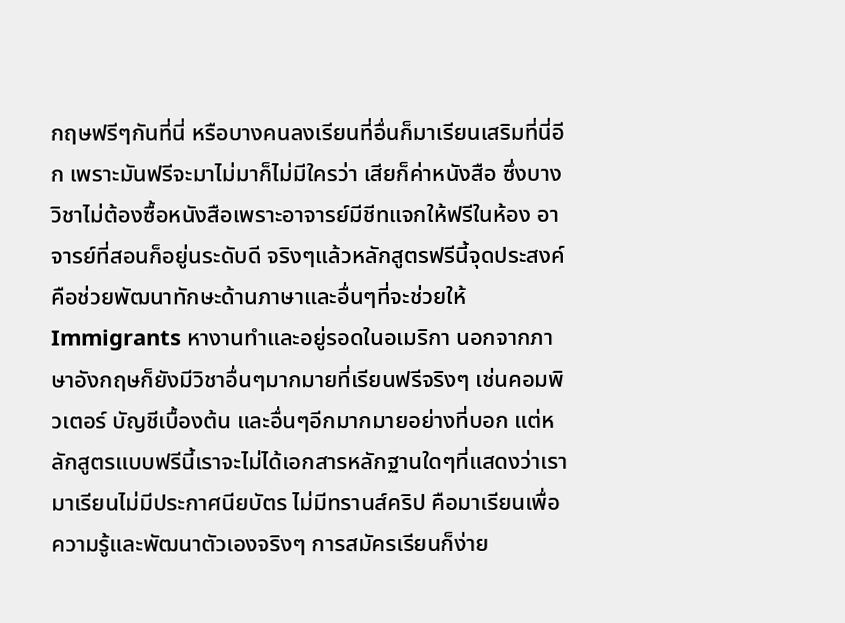กฤษฟรีๆกันที่นี่ หรือบางคนลงเรียนที่อื่นก็มาเรียนเสริมที่นี่อีก เพราะมันฟรีจะมาไม่มาก็ไม่มีใครว่า เสียก็ค่าหนังสือ ซึ่งบางวิชาไม่ต้องซื้อหนังสือเพราะอาจารย์มีชีทแจกให้ฟรีในห้อง อาจารย์ที่สอนก็อยู่นระดับดี จริงๆแล้วหลักสูตรฟรีนี้จุดประสงค์คือช่วยพัฒนาทักษะด้านภาษาและอื่นๆที่จะช่วยให้ Immigrants หางานทำและอยู่รอดในอเมริกา นอกจากภาษาอังกฤษก็ยังมีวิชาอื่นๆมากมายที่เรียนฟรีจริงๆ เช่นคอมพิวเตอร์ บัญชีเบื้องต้น และอื่นๆอีกมากมายอย่างที่บอก แต่หลักสูตรแบบฟรีนี้เราจะไม่ได้เอกสารหลักฐานใดๆที่แสดงว่าเรามาเรียนไม่มีประกาศนียบัตร ไม่มีทรานส์คริป คือมาเรียนเพื่อความรู้และพัฒนาตัวเองจริงๆ การสมัครเรียนก็ง่าย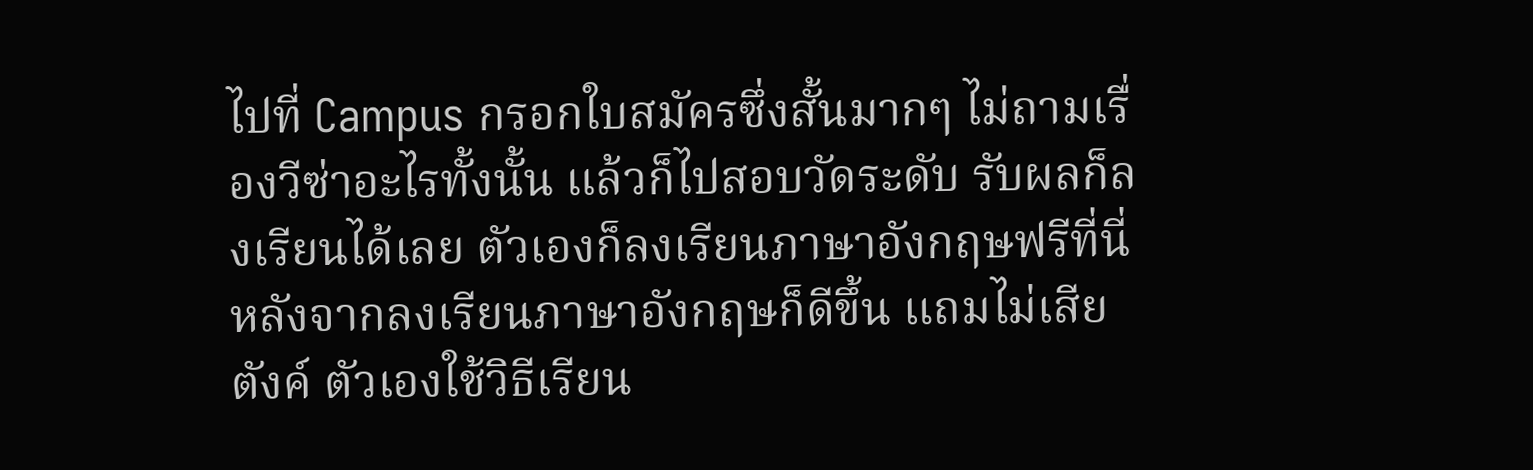ไปที่ Campus กรอกใบสมัครซึ่งสั้นมากๆ ไม่ถามเรื่องวีซ่าอะไรทั้งนั้น แล้วก็ไปสอบวัดระดับ รับผลก็ลงเรียนได้เลย ตัวเองก็ลงเรียนภาษาอังกฤษฟรีที่นี่ หลังจากลงเรียนภาษาอังกฤษก็ดีขึ้น แถมไม่เสียตังค์ ตัวเองใช้วิธีเรียน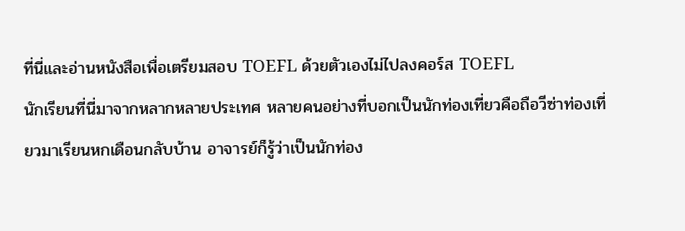ที่นี่และอ่านหนังสือเพื่อเตรียมสอบ TOEFL ด้วยตัวเองไม่ไปลงคอร์ส TOEFL
นักเรียนที่นี่มาจากหลากหลายประเทศ หลายคนอย่างที่บอกเป็นนักท่องเที่ยวคือถือวีซ่าท่องเที่ยวมาเรียนหกเดือนกลับบ้าน อาจารย์ก็รู้ว่าเป็นนักท่อง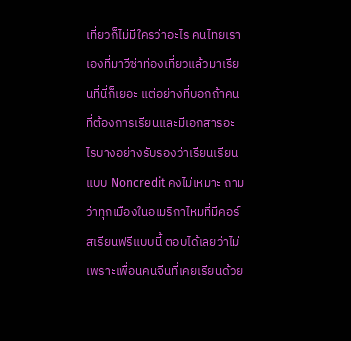เที่ยวก็ไม่มีใครว่าอะไร คนไทยเราเองที่มาวีซ่าท่องเที่ยวแล้วมาเรียนที่นี่ก็เยอะ แต่อย่างที่บอกถ้าคนที่ต้องการเรียนและมีเอกสารอะไรบางอย่างรับรองว่าเรียนเรียนแบบ Noncredit คงไม่เหมาะ ถามว่าทุกเมืองในอเมริกาไหมที่มีคอร์สเรียนฟรีแบบนี้ ตอบได้เลยว่าไม่ เพราะเพื่อนคนจีนที่เคยเรียนด้วย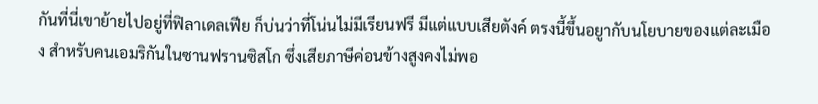กันที่นี่เขาย้ายไปอยู่ที่ฟิลาเดลเฟีย ก็บ่นว่าที่โน่นไม่มีเรียนฟรี มีแต่แบบเสียตังค์ ตรงนี้ขึ้นอยูากับนโยบายของแต่ละเมือง สำหรับคนเอมริกันในซานฟรานซิสโก ซึ่งเสียภาษีค่อนข้างสูงคงไม่พอ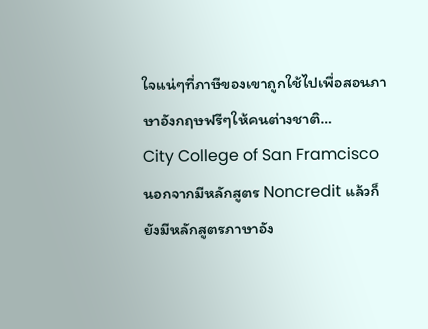ใจแน่ๆที่ภาษีของเขาถูกใช้ไปเพื่อสอนภาษาอังกฤษฟรีๆให้คนต่างชาติ…
City College of San Framcisco นอกจากมีหลักสูตร Noncredit แล้วก็ยังมีหลักสูตรภาษาอัง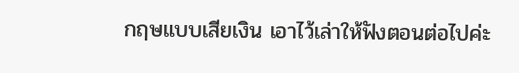กฤษแบบเสียเงิน เอาไว้เล่าให้ฟังตอนต่อไปค่ะ